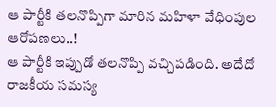ఆ పార్టీకి తలనొప్పిగా మారిన మహిళా వేధింపుల ఆరోపణలు..!
ఆ పార్టీకి ఇప్పుడో తలనొప్పి వచ్చిపడింది. అదేదో రాజకీయ సమస్య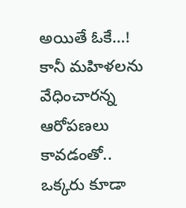అయితే ఓకే…! కానీ మహిళలను వేధించారన్న ఆరోపణలు కావడంతో.. ఒక్కరు కూడా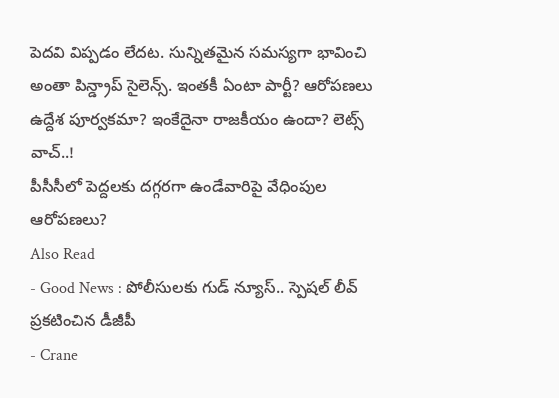పెదవి విప్పడం లేదట. సున్నితమైన సమస్యగా భావించి అంతా పిన్డ్రాప్ సైలెన్స్. ఇంతకీ ఏంటా పార్టీ? ఆరోపణలు ఉద్దేశ పూర్వకమా? ఇంకేదైనా రాజకీయం ఉందా? లెట్స్ వాచ్..!
పీసీసీలో పెద్దలకు దగ్గరగా ఉండేవారిపై వేధింపుల ఆరోపణలు?
Also Read
- Good News : పోలీసులకు గుడ్ న్యూస్.. స్పెషల్ లీవ్ ప్రకటించిన డీజీపీ
- Crane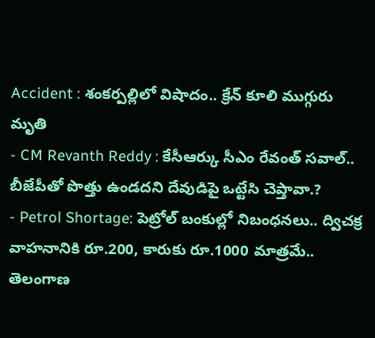Accident : శంకర్పల్లిలో విషాదం.. క్రేన్ కూలి ముగ్గురు మృతి
- CM Revanth Reddy : కేసీఆర్కు సీఎం రేవంత్ సవాల్.. బీజేపీతో పొత్తు ఉండదని దేవుడిపై ఒట్టేసి చెప్తావా.?
- Petrol Shortage: పెట్రోల్ బంకుల్లో నిబంధనలు.. ద్విచక్ర వాహనానికి రూ.200, కారుకు రూ.1000 మాత్రమే..
తెలంగాణ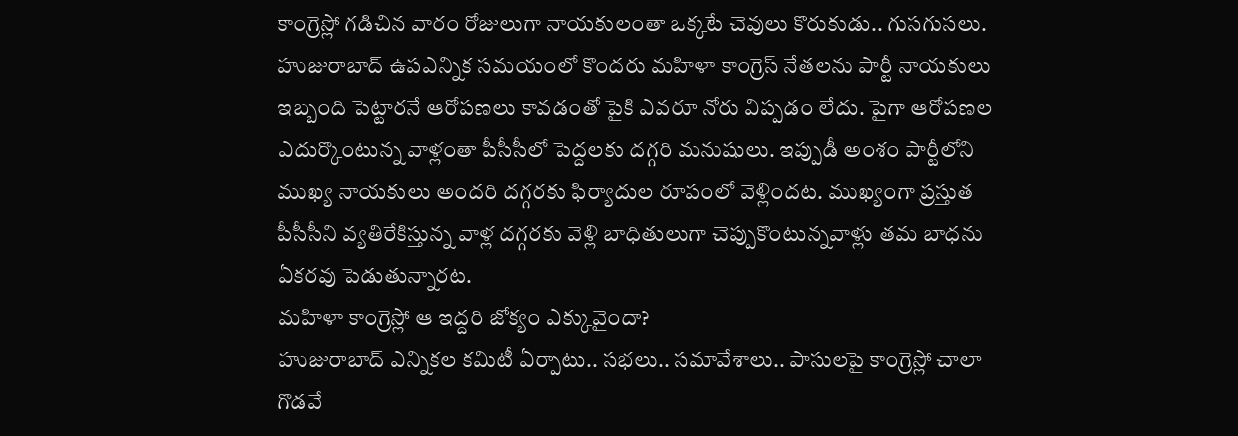కాంగ్రెస్లో గడిచిన వారం రోజులుగా నాయకులంతా ఒక్కటే చెవులు కొరుకుడు.. గుసగుసలు. హుజురాబాద్ ఉపఎన్నిక సమయంలో కొందరు మహిళా కాంగ్రెస్ నేతలను పార్టీ నాయకులు ఇబ్బంది పెట్టారనే ఆరోపణలు కావడంతో పైకి ఎవరూ నోరు విప్పడం లేదు. పైగా ఆరోపణల ఎదుర్కొంటున్న వాళ్లంతా పీసీసీలో పెద్దలకు దగ్గరి మనుషులు. ఇప్పుడీ అంశం పార్టీలోని ముఖ్య నాయకులు అందరి దగ్గరకు ఫిర్యాదుల రూపంలో వెళ్లిందట. ముఖ్యంగా ప్రస్తుత పీసీసీని వ్యతిరేకిస్తున్న వాళ్ల దగ్గరకు వెళ్లి బాధితులుగా చెప్పుకొంటున్నవాళ్లు తమ బాధను ఏకరవు పెడుతున్నారట.
మహిళా కాంగ్రెస్లో ఆ ఇద్దరి జోక్యం ఎక్కువైందా?
హుజురాబాద్ ఎన్నికల కమిటీ ఏర్పాటు.. సభలు.. సమావేశాలు.. పాసులపై కాంగ్రెస్లో చాలా గొడవే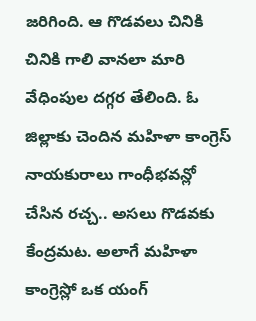జరిగింది. ఆ గొడవలు చినికి చినికి గాలి వానలా మారి వేధింపుల దగ్గర తేలింది. ఓ జిల్లాకు చెందిన మహిళా కాంగ్రెస్ నాయకురాలు గాంధీభవన్లో చేసిన రచ్చ.. అసలు గొడవకు కేంద్రమట. అలాగే మహిళా కాంగ్రెస్లో ఒక యంగ్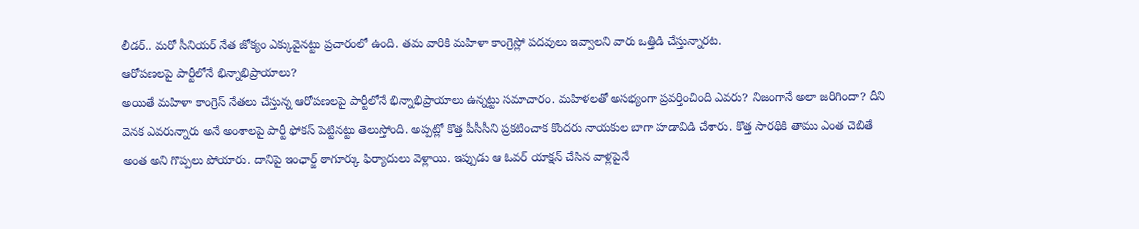లీడర్.. మరో సీనియర్ నేత జోక్యం ఎక్కువైనట్టు ప్రచారంలో ఉంది. తమ వారికి మహిళా కాంగ్రెస్లో పదవులు ఇవ్వాలని వారు ఒత్తిడి చేస్తున్నారట.
ఆరోపణలపై పార్టీలోనే భిన్నాభిప్రాయాలు?
అయితే మహిళా కాంగ్రెస్ నేతలు చేస్తున్న ఆరోపణలపై పార్టీలోనే భిన్నాభిప్రాయాలు ఉన్నట్టు సమాచారం. మహిళలతో అసభ్యంగా ప్రవర్తించింది ఎవరు? నిజంగానే అలా జరిగిందా? దీని వెనక ఎవరున్నారు అనే అంశాలపై పార్టీ ఫోకస్ పెట్టినట్టు తెలుస్తోంది. అప్పట్లో కొత్త పీసీసీని ప్రకటించాక కొందరు నాయకుల బాగా హడావిడి చేశారు. కొత్త సారథికి తాము ఎంత చెబితే అంత అని గొప్పలు పోయారు. దానిపై ఇంఛార్జ్ ఠాగూర్కు ఫిర్యాదులు వెళ్లాయి. ఇప్పుడు ఆ ఓవర్ యాక్షన్ చేసిన వాళ్లపైనే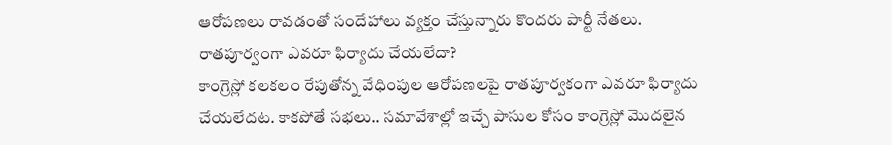ఆరోపణలు రావడంతో సందేహాలు వ్యక్తం చేస్తున్నారు కొందరు పార్టీ నేతలు.
రాతపూర్వంగా ఎవరూ ఫిర్యాదు చేయలేదా?
కాంగ్రెస్లో కలకలం రేపుతోన్న వేధింపుల ఆరోపణలపై రాతపూర్వకంగా ఎవరూ ఫిర్యాదు చేయలేదట. కాకపోతే సభలు.. సమావేశాల్లో ఇచ్చే పాసుల కోసం కాంగ్రెస్లో మొదలైన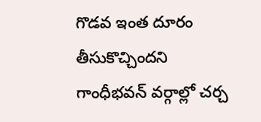గొడవ ఇంత దూరం తీసుకొచ్చిందని గాంధీభవన్ వర్గాల్లో చర్చ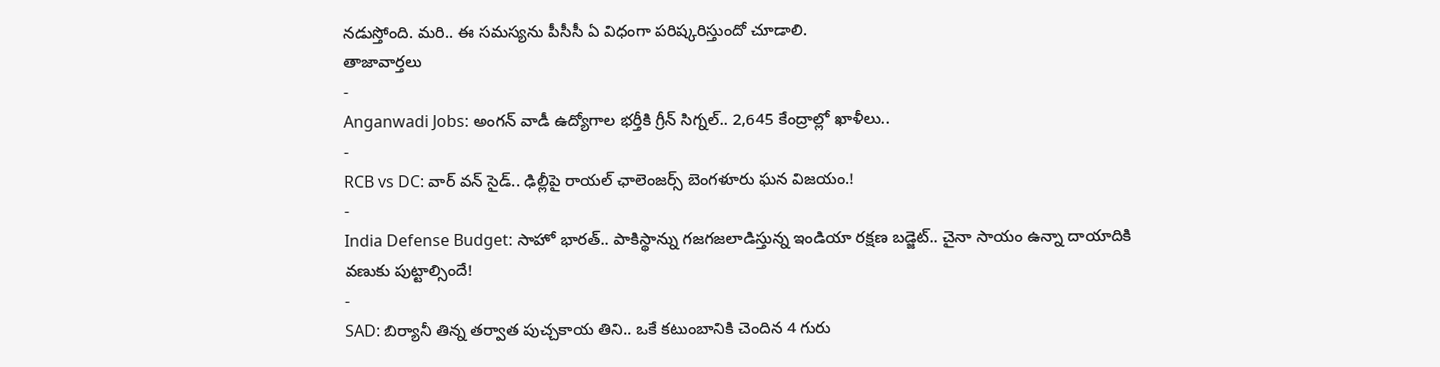నడుస్తోంది. మరి.. ఈ సమస్యను పీసీసీ ఏ విధంగా పరిష్కరిస్తుందో చూడాలి.
తాజావార్తలు
-
Anganwadi Jobs: అంగన్ వాడీ ఉద్యోగాల భర్తీకి గ్రీన్ సిగ్నల్.. 2,645 కేంద్రాల్లో ఖాళీలు..
-
RCB vs DC: వార్ వన్ సైడ్.. ఢిల్లీపై రాయల్ ఛాలెంజర్స్ బెంగళూరు ఘన విజయం.!
-
India Defense Budget: సాహో భారత్.. పాకిస్థాన్ను గజగజలాడిస్తున్న ఇండియా రక్షణ బడ్జెట్.. చైనా సాయం ఉన్నా దాయాదికి వణుకు పుట్టాల్సిందే!
-
SAD: బిర్యానీ తిన్న తర్వాత పుచ్చకాయ తిని.. ఒకే కటుంబానికి చెందిన 4 గురు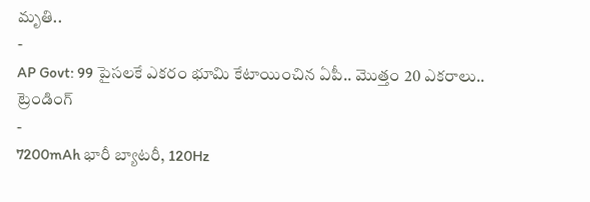మృతి..
-
AP Govt: 99 పైసలకే ఎకరం భూమి కేటాయించిన ఏపీ.. మొత్తం 20 ఎకరాలు..
ట్రెండింగ్
-
7200mAh భారీ బ్యాటరీ, 120Hz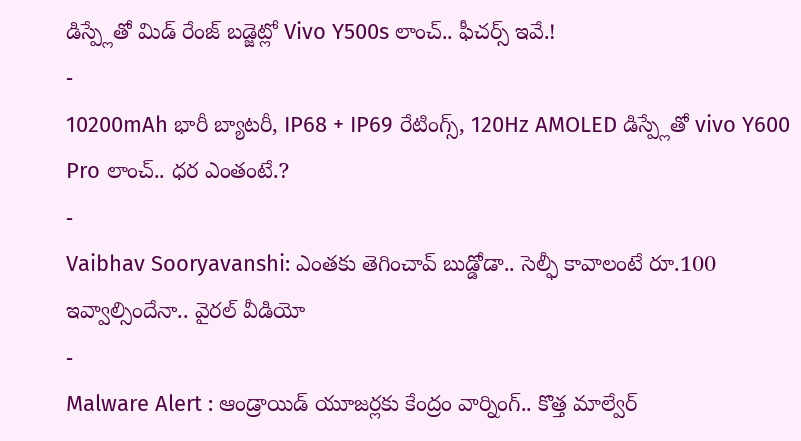డిస్ప్లేతో మిడ్ రేంజ్ బడ్జెట్లో Vivo Y500s లాంచ్.. ఫీచర్స్ ఇవే.!
-
10200mAh భారీ బ్యాటరీ, IP68 + IP69 రేటింగ్స్, 120Hz AMOLED డిస్ప్లేతో vivo Y600 Pro లాంచ్.. ధర ఎంతంటే.?
-
Vaibhav Sooryavanshi: ఎంతకు తెగించావ్ బుడ్డోడా.. సెల్ఫీ కావాలంటే రూ.100 ఇవ్వాల్సిందేనా.. వైరల్ వీడియో
-
Malware Alert : ఆండ్రాయిడ్ యూజర్లకు కేంద్రం వార్నింగ్.. కొత్త మాల్వేర్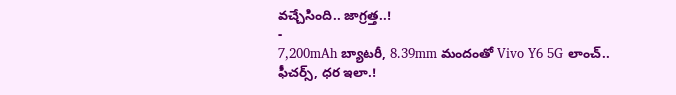వచ్చేసింది.. జాగ్రత్త..!
-
7,200mAh బ్యాటరీ, 8.39mm మందంతో Vivo Y6 5G లాంచ్.. ఫీచర్స్, ధర ఇలా.!